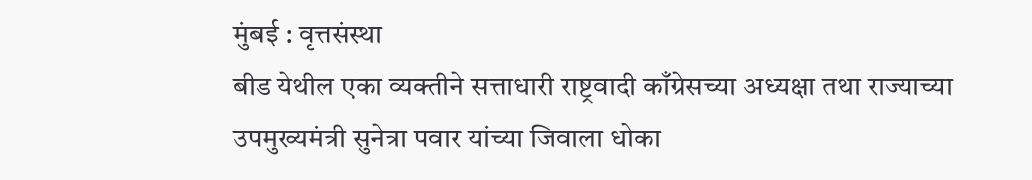मुंबई : वृत्तसंस्था
बीड येथील एका व्यक्तीने सत्ताधारी राष्ट्रवादी काँग्रेसच्या अध्यक्षा तथा राज्याच्या उपमुख्यमंत्री सुनेत्रा पवार यांच्या जिवाला धोका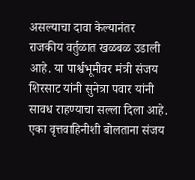असल्याचा दावा केल्यानंतर राजकीय वर्तुळात खळबळ उडाली आहे. या पार्श्वभूमीवर मंत्री संजय शिरसाट यांनी सुनेत्रा पवार यांनी सावध राहण्याचा सल्ला दिला आहे.
एका वृत्तवाहिनीशी बोलताना संजय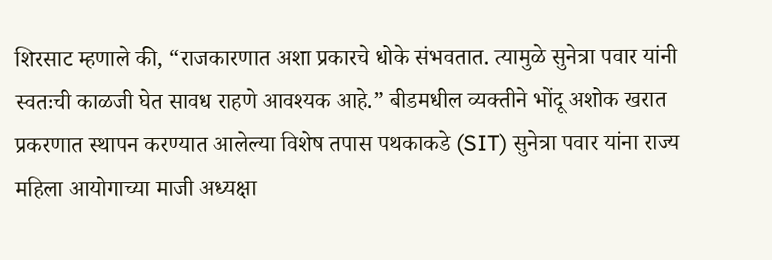शिरसाट म्हणाले की, “राजकारणात अशा प्रकारचे धोके संभवतात. त्यामुळे सुनेत्रा पवार यांनी स्वतःची काळजी घेत सावध राहणे आवश्यक आहे.” बीडमधील व्यक्तीने भोंदू अशोक खरात प्रकरणात स्थापन करण्यात आलेल्या विशेष तपास पथकाकडे (SIT) सुनेत्रा पवार यांना राज्य महिला आयोगाच्या माजी अध्यक्षा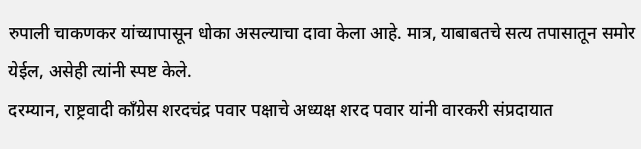रुपाली चाकणकर यांच्यापासून धोका असल्याचा दावा केला आहे. मात्र, याबाबतचे सत्य तपासातून समोर येईल, असेही त्यांनी स्पष्ट केले.
दरम्यान, राष्ट्रवादी काँग्रेस शरदचंद्र पवार पक्षाचे अध्यक्ष शरद पवार यांनी वारकरी संप्रदायात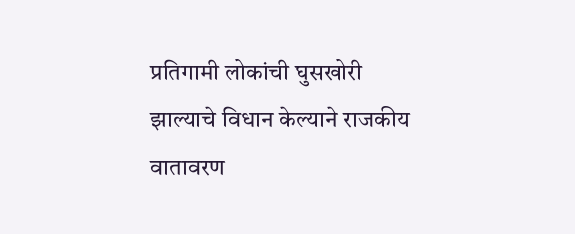प्रतिगामी लोकांची घुसखोरी झाल्याचे विधान केल्याने राजकीय वातावरण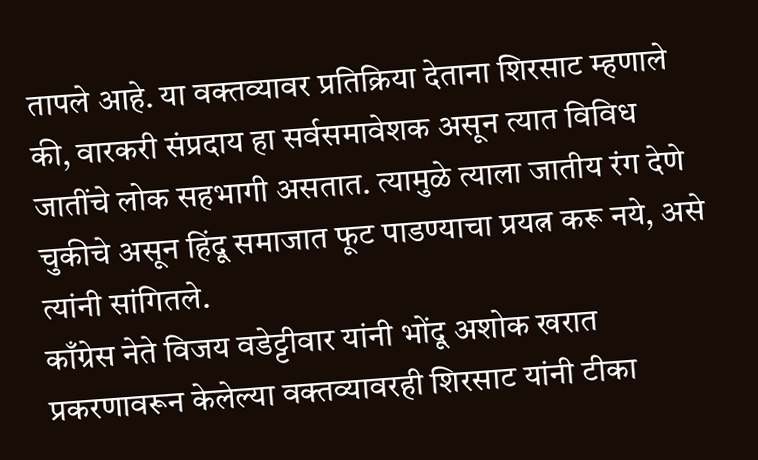तापले आहे. या वक्तव्यावर प्रतिक्रिया देताना शिरसाट म्हणाले की, वारकरी संप्रदाय हा सर्वसमावेशक असून त्यात विविध जातींचे लोक सहभागी असतात. त्यामुळे त्याला जातीय रंग देणे चुकीचे असून हिंदू समाजात फूट पाडण्याचा प्रयत्न करू नये, असे त्यांनी सांगितले.
काँग्रेस नेते विजय वडेट्टीवार यांनी भोंदू अशोक खरात प्रकरणावरून केलेल्या वक्तव्यावरही शिरसाट यांनी टीका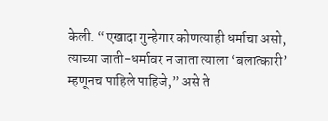केली. “एखादा गुन्हेगार कोणत्याही धर्माचा असो, त्याच्या जाती-धर्मावर न जाता त्याला ‘बलात्कारी’ म्हणूनच पाहिले पाहिजे,” असे ते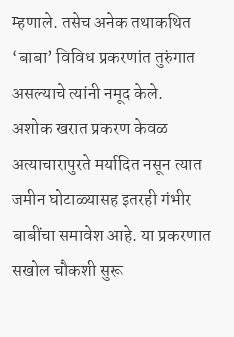म्हणाले. तसेच अनेक तथाकथित ‘बाबा’ विविध प्रकरणांत तुरुंगात असल्याचे त्यांनी नमूद केले.
अशोक खरात प्रकरण केवळ अत्याचारापुरते मर्यादित नसून त्यात जमीन घोटाळ्यासह इतरही गंभीर बाबींचा समावेश आहे. या प्रकरणात सखोल चौकशी सुरू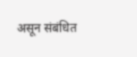असून संबंधित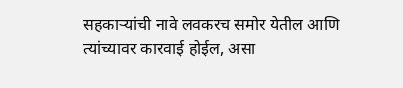सहकाऱ्यांची नावे लवकरच समोर येतील आणि त्यांच्यावर कारवाई होईल, असा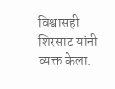विश्वासही शिरसाट यांनी व्यक्त केला.